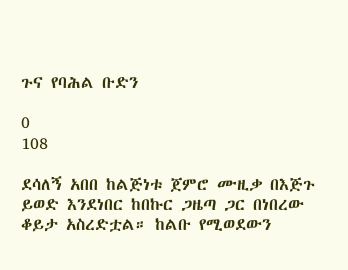ጉና የባሕል ቡድን

0
108

ደሳለኝ አበበ ከልጅነቱ ጀምሮ ሙዚቃ በእጅጉ  ይወድ እንደነበር ከበኩር ጋዜጣ ጋር በነበረው ቆይታ አስረድቷል። ከልቡ የሚወደውን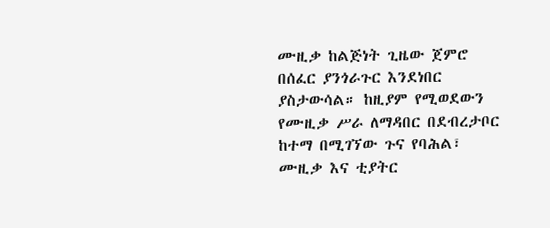ሙዚቃ ከልጅነት ጊዜው ጀምሮ በሰፈር ያንጎራጉር እንደነበር ያስታውሳል። ከዚያም የሚወደውን የሙዚቃ ሥራ ለማዳበር በደብረታቦር ከተማ በሚገኘው ጉና የባሕል፣ ሙዚቃ እና ቲያትር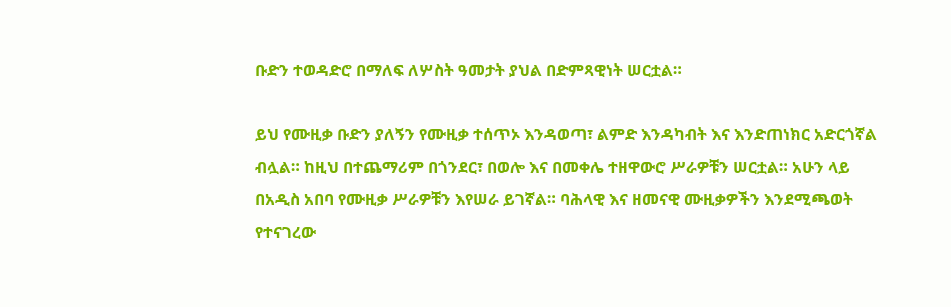ቡድን ተወዳድሮ በማለፍ ለሦስት ዓመታት ያህል በድምጻዊነት ሠርቷል።

ይህ የሙዚቃ ቡድን ያለኝን የሙዚቃ ተሰጥኦ እንዳወጣ፣ ልምድ እንዳካብት እና እንድጠነክር አድርጎኛል ብሏል። ከዚህ በተጨማሪም በጎንደር፣ በወሎ እና በመቀሌ ተዘዋውሮ ሥራዎቹን ሠርቷል። አሁን ላይ  በአዲስ አበባ የሙዚቃ ሥራዎቹን እየሠራ ይገኛል። ባሕላዊ እና ዘመናዊ ሙዚቃዎችን እንደሚጫወት የተናገረው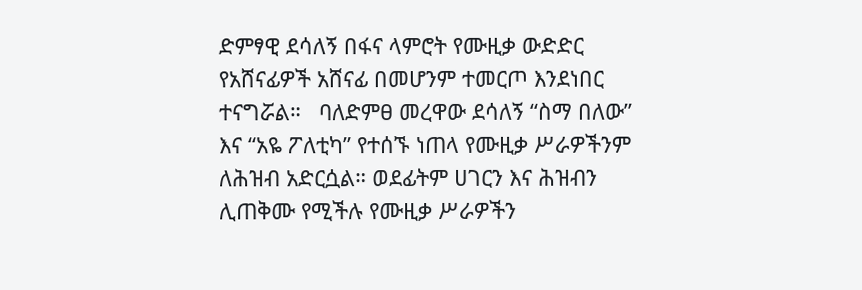ድምፃዊ ደሳለኝ በፋና ላምሮት የሙዚቃ ውድድር የአሸናፊዎች አሸናፊ በመሆንም ተመርጦ እንደነበር ተናግሯል።   ባለድምፀ መረዋው ደሳለኝ “ስማ በለው” እና “አዬ ፖለቲካ” የተሰኙ ነጠላ የሙዚቃ ሥራዎችንም ለሕዝብ አድርሷል። ወደፊትም ሀገርን እና ሕዝብን ሊጠቅሙ የሚችሉ የሙዚቃ ሥራዎችን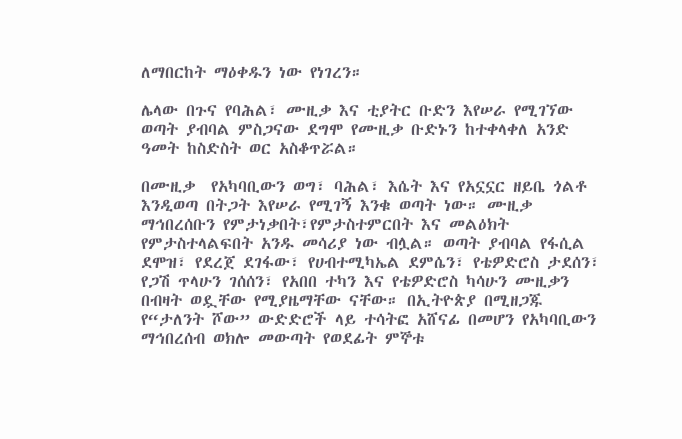ለማበርከት ማዕቀዱን ነው የነገረን።

ሌላው በጉና የባሕል፣ ሙዚቃ እና ቲያትር ቡድን እየሠራ የሚገኘው ወጣት ያብባል ምስጋናው ደግሞ የሙዚቃ ቡድኑን ከተቀላቀለ አንድ ዓመት ከስድስት ወር አስቆጥሯል።

በሙዚቃ  የአካባቢውን ወግ፣ ባሕል፣ እሴት እና የአኗኗር ዘይቤ ጎልቶ እንዲወጣ በትጋት እየሠራ የሚገኝ እንቁ ወጣት ነው። ሙዚቃ ማኅበረሰቡን የምታነቃበት፣የምታስተምርበት እና መልዕክት የምታስተላልፍበት አንዱ መሳሪያ ነው ብሏል። ወጣት ያብባል የፋሲል ደሞዝ፣ የደረጀ ደገፋው፣ የሀብተሚካኤል ደምሴን፣ የቴዎድሮስ ታደሰን፣ የጋሽ ጥላሁን ገሰሰን፣ የአበበ ተካን እና የቴዎድሮስ ካሳሁን ሙዚቃን በብዛት ወዷቸው የሚያዜማቸው ናቸው። በኢትዮጵያ በሚዘጋጁ የ“ታለንት ሾው” ውድድሮች ላይ ተሳትፎ አሸናፊ በመሆን የአካባቢውን ማኅበረሰብ ወክሎ መውጣት የወደፊት ምኞቱ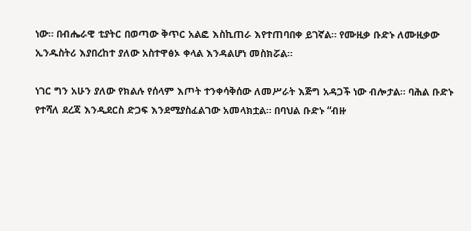ነው። በብሔራዊ ቲያትር በወጣው ቅጥር አልፎ እስኪጠራ እየተጠባበቀ ይገኛል። የሙዚቃ ቡድኑ ለሙዚቃው ኢንዱስትሪ እያበረከተ ያለው አስተዋፅኦ ቀላል እንዳልሆነ መስክሯል።

ነገር ግን አሁን ያለው የክልሉ የሰላም እጦት ተንቀሳቅሰው ለመሥራት እጅግ አዳጋች ነው ብሎታል። ባሕል ቡድኑ የተሻለ ደረጃ እንዲደርስ ድጋፍ እንደሚያስፈልገው አመላክቷል። በባህል ቡድኑ “ብዙ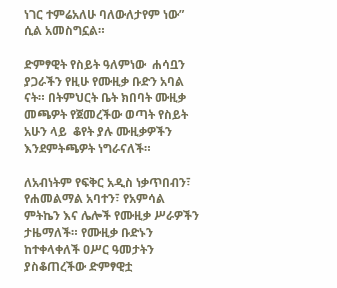ነገር ተምሬአለሁ ባለውለታየም ነው” ሲል አመስግኗል።

ድምፃዊት የስይት ዓለምነው  ሐሳቧን ያጋራችን የዚሁ የሙዚቃ ቡድን አባል ናት። በትምህርት ቤት ክበባት ሙዚቃ መጫዎት የጀመረችው ወጣት የስይት አሁን ላይ  ቆየት ያሉ ሙዚቃዎችን እንደምትጫዎት ነግራናለች።

ለአብነትም የፍቅር አዲስ ነቃጥበብን፣ የሐመልማል አባተን፣ የአምሳል ምትኬን እና ሌሎች የሙዚቃ ሥራዎችን ታዜማለች። የሙዚቃ ቡድኑን ከተቀላቀለች ዐሥር ዓመታትን ያስቆጠረችው ድምፃዊቷ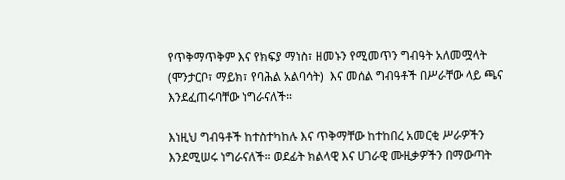የጥቅማጥቅም እና የክፍያ ማነስ፣ ዘመኑን የሚመጥን ግብዓት አለመሟላት (ሞንታርቦ፣ ማይክ፣ የባሕል አልባሳት)  እና መሰል ግብዓቶች በሥራቸው ላይ ጫና እንደፈጠሩባቸው ነግራናለች።

እነዚህ ግብዓቶች ከተስተካከሉ እና ጥቅማቸው ከተከበረ አመርቂ ሥራዎችን እንደሚሠሩ ነግራናለች። ወደፊት ክልላዊ እና ሀገራዊ ሙዚቃዎችን በማውጣት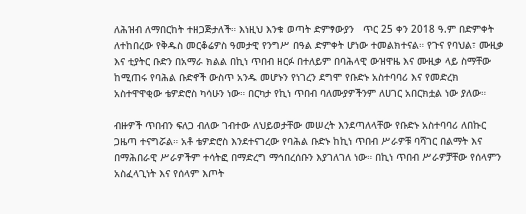ለሕዝብ ለማበርከት ተዘጋጅታለች። እነዚህ እንቁ ወጣት ድምፃውያን   ጥር 25 ቀን 2018 ዓ.ም በድምቀት ለተከበረው የቅዱስ መርቆሬዎስ ዓመታዊ የንግሥ በዓል ድምቀት ሆነው ተመልክተናል። የጉና የባህል፣ ሙዚቃ እና ቲያትር ቡድን በአማራ ክልል በኪነ ጥበብ ዘርፉ በተለይም በባሕላዊ ውዝዋዜ እና ሙዚቃ ላይ ስማቸው ከሚጠሩ የባሕል ቡድኖች ውስጥ አንዱ መሆኑን የነገረን ደግሞ የቡድኑ አስተባባሪ እና የመድረክ አስተዋዋቂው ቴዎድሮስ ካሳሁን ነው። በርካታ የኪነ ጥበብ ባለሙያዎችንም ለሀገር አበርክቷል ነው ያለው።

ብዙዎች ጥበብን ፍለጋ ብለው ገብተው ለህይወታቸው መሠረት እንደጣለላቸው የቡድኑ አስተባባሪ ለበኩር ጋዜጣ ተናግሯል። አቶ ቴዎድሮስ እንደተናገረው የባሕል ቡድኑ ከኪነ ጥበብ ሥራዎቹ ባሻገር በልማት እና በማሕበራዊ ሥራዎችም ተሳትፎ በማድረግ ማኅበረሰቡን እያገለገለ ነው። በኪነ ጥበብ ሥራዎቻቸው የሰላምን አስፈላጊነት እና የሰላም እጦት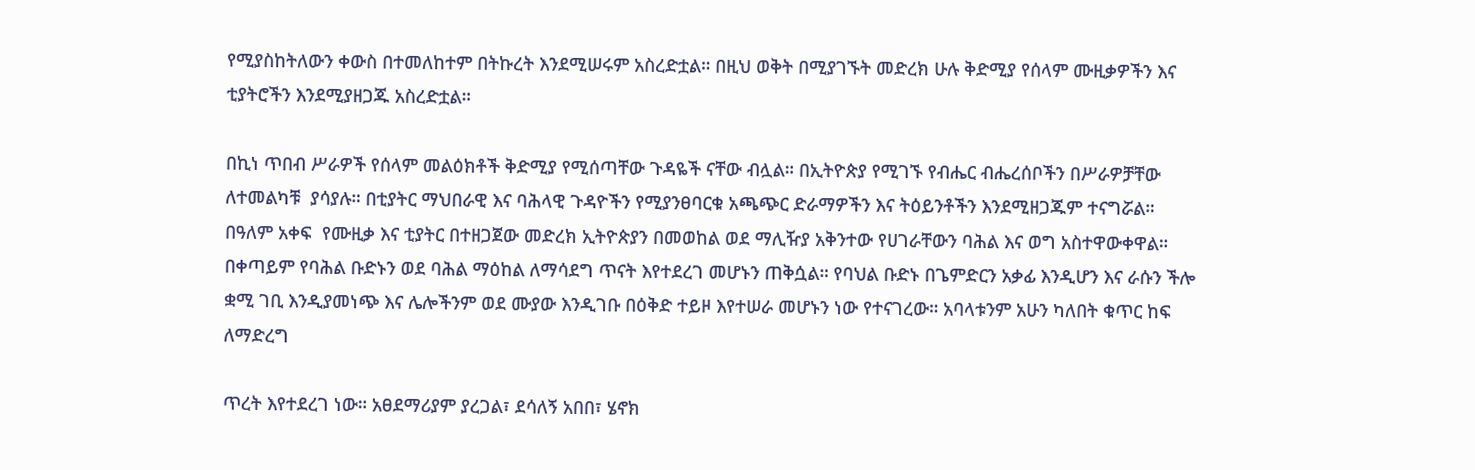የሚያስከትለውን ቀውስ በተመለከተም በትኩረት እንደሚሠሩም አስረድቷል። በዚህ ወቅት በሚያገኙት መድረክ ሁሉ ቅድሚያ የሰላም ሙዚቃዎችን እና ቲያትሮችን እንደሚያዘጋጁ አስረድቷል።

በኪነ ጥበብ ሥራዎች የሰላም መልዕክቶች ቅድሚያ የሚሰጣቸው ጉዳዬች ናቸው ብሏል። በኢትዮጵያ የሚገኙ የብሔር ብሔረሰቦችን በሥራዎቻቸው ለተመልካቹ  ያሳያሉ። በቲያትር ማህበራዊ እና ባሕላዊ ጉዳዮችን የሚያንፀባርቁ አጫጭር ድራማዎችን እና ትዕይንቶችን እንደሚዘጋጁም ተናግሯል።  በዓለም አቀፍ  የሙዚቃ እና ቲያትር በተዘጋጀው መድረክ ኢትዮጵያን በመወከል ወደ ማሊዥያ አቅንተው የሀገራቸውን ባሕል እና ወግ አስተዋውቀዋል።  በቀጣይም የባሕል ቡድኑን ወደ ባሕል ማዕከል ለማሳደግ ጥናት እየተደረገ መሆኑን ጠቅሷል። የባህል ቡድኑ በጌምድርን አቃፊ እንዲሆን እና ራሱን ችሎ ቋሚ ገቢ እንዲያመነጭ እና ሌሎችንም ወደ ሙያው እንዲገቡ በዕቅድ ተይዞ እየተሠራ መሆኑን ነው የተናገረው። አባላቱንም አሁን ካለበት ቁጥር ከፍ ለማድረግ

ጥረት እየተደረገ ነው። አፀደማሪያም ያረጋል፣ ደሳለኝ አበበ፣ ሄኖክ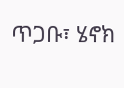ጥጋቡ፣ ሄኖክ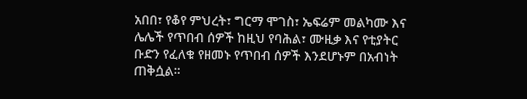አበበ፣ የቆየ ምህረት፣ ግርማ ሞገስ፣ ኤፍሬም መልካሙ እና ሌሌች የጥበብ ሰዎች ከዚህ የባሕል፣ ሙዚቃ እና የቲያትር ቡድን የፈለቁ የዘመኑ የጥበብ ሰዎች እንደሆኑም በአብነት ጠቅሷል።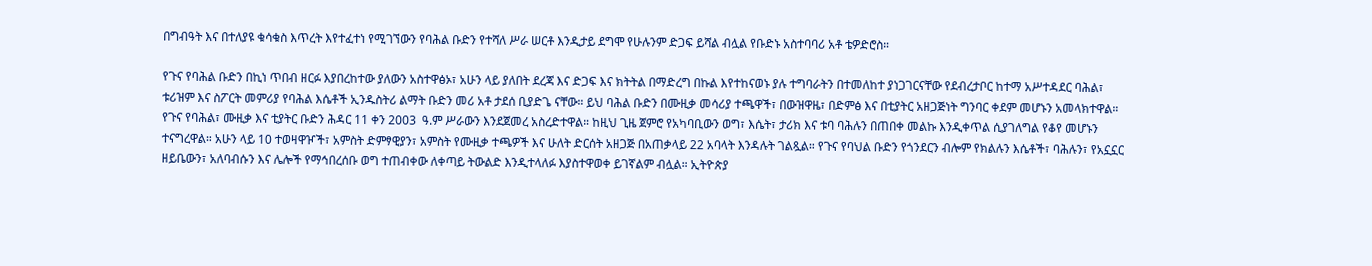በግብዓት እና በተለያዩ ቁሳቁስ እጥረት እየተፈተነ የሚገኘውን የባሕል ቡድን የተሻለ ሥራ ሠርቶ እንዲታይ ደግሞ የሁሉንም ድጋፍ ይሻል ብሏል የቡድኑ አስተባባሪ አቶ ቴዎድሮስ።

የጉና የባሕል ቡድን በኪነ ጥበብ ዘርፉ እያበረከተው ያለውን አስተዋፅኦ፣ አሁን ላይ ያለበት ደረጃ እና ድጋፍ እና ክትትል በማድረግ በኩል እየተከናወኑ ያሉ ተግባራትን በተመለከተ ያነጋገርናቸው የደብረታቦር ከተማ አሥተዳደር ባሕል፣ ቱሪዝም እና ስፖርት መምሪያ የባሕል እሴቶች ኢንዱስትሪ ልማት ቡድን መሪ አቶ ታደሰ ቢያድጌ ናቸው። ይህ ባሕል ቡድን በሙዚቃ መሳሪያ ተጫዋች፣ በውዝዋዜ፣ በድምፅ እና በቲያትር አዘጋጅነት ግንባር ቀደም መሆኑን አመላክተዋል። የጉና የባሕል፣ ሙዚቃ እና ቲያትር ቡድን ሕዳር 11 ቀን 2003  ዓ.ም ሥራውን እንደጀመረ አስረድተዋል። ከዚህ ጊዜ ጀምሮ የአካባቢውን ወግ፣ እሴት፣ ታሪክ እና ቱባ ባሕሉን በጠበቀ መልኩ እንዲቀጥል ሲያገለግል የቆየ መሆኑን ተናግረዋል። አሁን ላይ 10 ተወዛዋዦች፣ አምስት ድምፃዊያን፣ አምስት የሙዚቃ ተጫዎች እና ሁለት ድርሰት አዘጋጅ በአጠቃላይ 22 አባላት እንዳሉት ገልጿል። የጉና የባህል ቡድን የጎንደርን ብሎም የክልሉን እሴቶች፣ ባሕሉን፣ የአኗኗር ዘይቤውን፣ አለባብሱን እና ሌሎች የማኅበረሰቡ ወግ ተጠብቀው ለቀጣይ ትውልድ እንዲተላለፉ እያስተዋወቀ ይገኛልም ብሏል። ኢትዮጵያ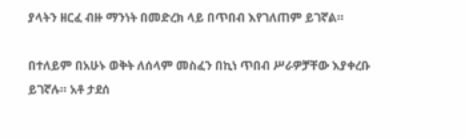ያላትን ዘርፈ ብዙ ማንነት በመድረክ ላይ በጥበብ እየገለጠም ይገኛል።

በተለይም በአሁኑ ወቅት ለሰላም መስፈን በኪነ ጥበብ ሥራዎቻቸው እያቀረቡ ይገኛሉ። አቶ ታደሰ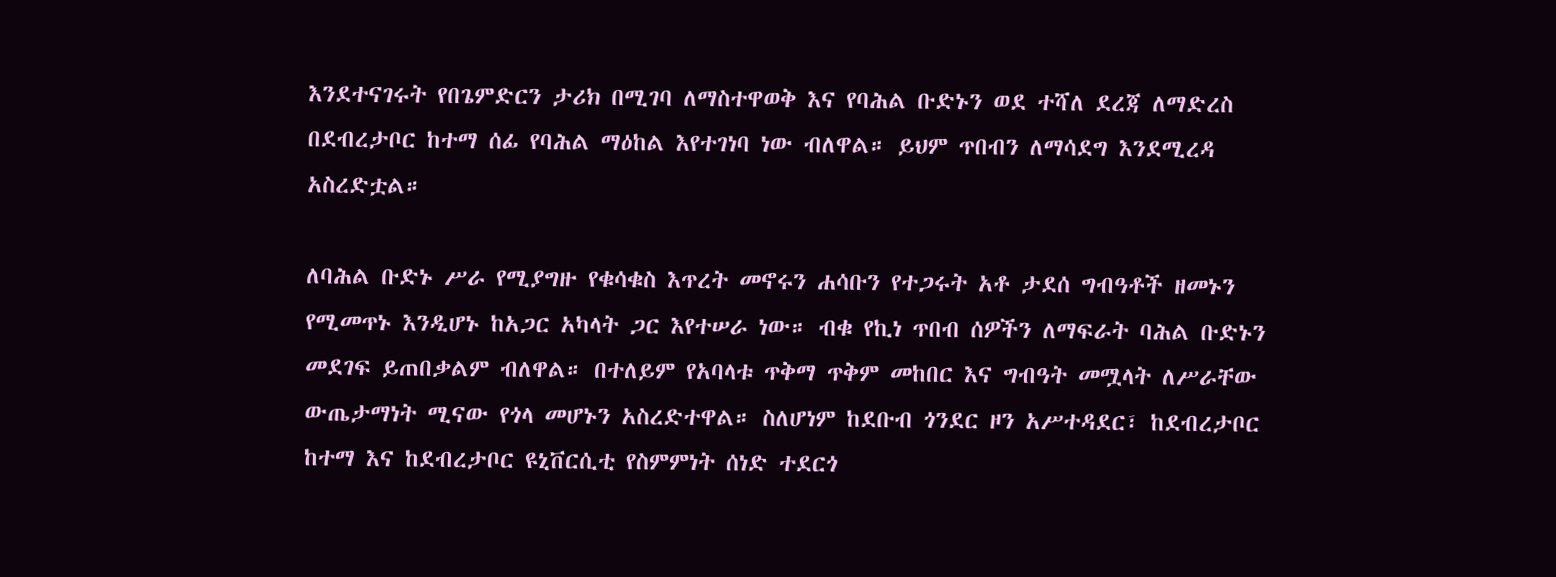እንደተናገሩት የበጌምድርን ታሪክ በሚገባ ለማስተዋወቅ እና የባሕል ቡድኑን ወደ ተሻለ ደረጃ ለማድረስ በደብረታቦር ከተማ ሰፊ የባሕል ማዕከል እየተገነባ ነው ብለዋል። ይህም ጥበብን ለማሳደግ እንደሚረዳ አስረድቷል።

ለባሕል ቡድኑ ሥራ የሚያግዙ የቁሳቁስ እጥረት መኖሩን ሐሳቡን የተጋሩት አቶ ታደሰ ግብዓቶች ዘመኑን የሚመጥኑ እንዲሆኑ ከአጋር አካላት ጋር እየተሠራ ነው። ብቁ የኪነ ጥበብ ሰዎችን ለማፍራት ባሕል ቡድኑን መደገፍ ይጠበቃልም ብለዋል። በተለይም የአባላቱ ጥቅማ ጥቅም መከበር እና ግብዓት መሟላት ለሥራቸው ውጤታማነት ሚናው የጎላ መሆኑን አስረድተዋል። ስለሆነም ከደቡብ ጎንደር ዞን አሥተዳደር፣ ከደብረታቦር ከተማ እና ከደብረታቦር ዩኒቨርሲቲ የስምምነት ሰነድ ተደርጎ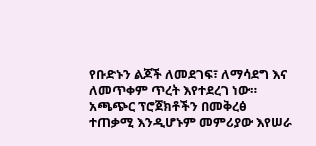የቡድኑን ልጆች ለመደገፍ፣ ለማሳደግ እና ለመጥቀም ጥረት እየተደረገ ነው። አጫጭር ፕሮጀክቶችን በመቅረፅ ተጠቃሚ እንዲሆኑም መምሪያው እየሠራ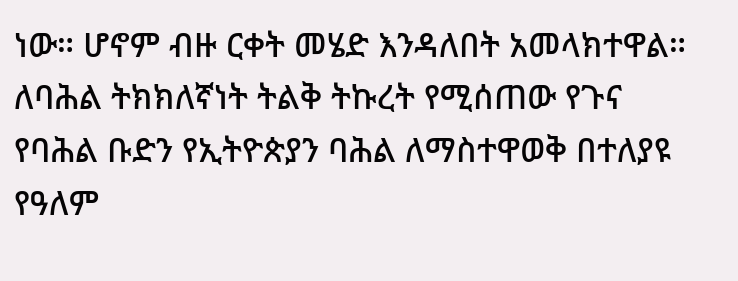ነው። ሆኖም ብዙ ርቀት መሄድ እንዳለበት አመላክተዋል። ለባሕል ትክክለኛነት ትልቅ ትኩረት የሚሰጠው የጉና የባሕል ቡድን የኢትዮጵያን ባሕል ለማስተዋወቅ በተለያዩ የዓለም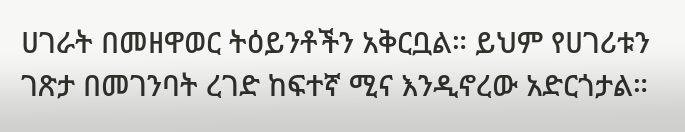ሀገራት በመዘዋወር ትዕይንቶችን አቅርቧል። ይህም የሀገሪቱን ገጽታ በመገንባት ረገድ ከፍተኛ ሚና እንዲኖረው አድርጎታል።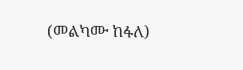(መልካሙ ከፋለ)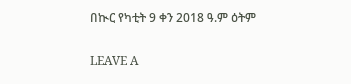በኲር የካቲት 9 ቀን 2018 ዓ.ም ዕትም

LEAVE A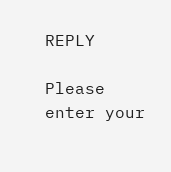REPLY

Please enter your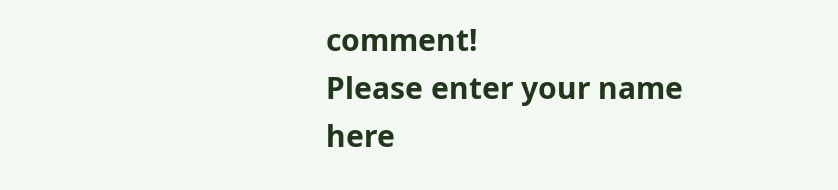comment!
Please enter your name here